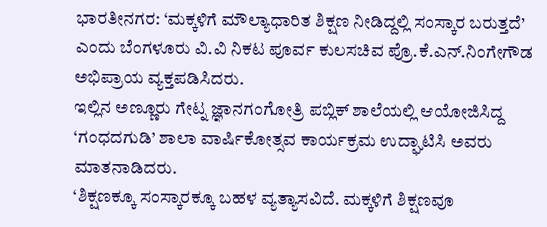ಭಾರತೀನಗರ: ‘ಮಕ್ಕಳಿಗೆ ಮೌಲ್ಯಾಧಾರಿತ ಶಿಕ್ಷಣ ನೀಡಿದ್ದಲ್ಲಿ ಸಂಸ್ಕಾರ ಬರುತ್ತದೆ’ ಎಂದು ಬೆಂಗಳೂರು ವಿ.ವಿ ನಿಕಟ ಪೂರ್ವ ಕುಲಸಚಿವ ಪ್ರೊ.ಕೆ.ಎನ್.ನಿಂಗೇಗೌಡ ಅಭಿಪ್ರಾಯ ವ್ಯಕ್ತಪಡಿಸಿದರು.
ಇಲ್ಲಿನ ಅಣ್ಣೂರು ಗೇಟ್ನ ಜ್ಞಾನಗಂಗೋತ್ರಿ ಪಬ್ಲಿಕ್ ಶಾಲೆಯಲ್ಲಿ ಆಯೋಜಿಸಿದ್ದ ‘ಗಂಧದಗುಡಿ’ ಶಾಲಾ ವಾರ್ಷಿಕೋತ್ಸವ ಕಾರ್ಯಕ್ರಮ ಉದ್ಘಾಟಿಸಿ ಅವರು ಮಾತನಾಡಿದರು.
‘ಶಿಕ್ಷಣಕ್ಕೂ ಸಂಸ್ಕಾರಕ್ಕೂ ಬಹಳ ವ್ಯತ್ಯಾಸವಿದೆ. ಮಕ್ಕಳಿಗೆ ಶಿಕ್ಷಣವೂ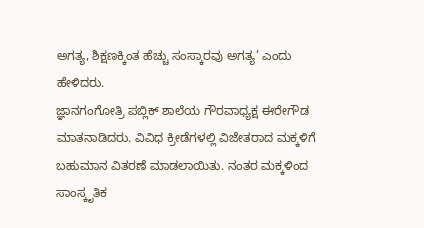ಅಗತ್ಯ, ಶಿಕ್ಷಣಕ್ಕಿಂತ ಹೆಚ್ಚು ಸಂಸ್ಕಾರವು ಅಗತ್ಯ’ ಎಂದು ಹೇಳಿದರು.
ಜ್ಞಾನಗಂಗೋತ್ರಿ ಪಬ್ಲಿಕ್ ಶಾಲೆಯ ಗೌರವಾಧ್ಯಕ್ಷ ಈರೇಗೌಡ ಮಾತನಾಡಿದರು. ವಿವಿಧ ಕ್ರೀಡೆಗಳಲ್ಲಿ ವಿಜೇತರಾದ ಮಕ್ಕಳಿಗೆ ಬಹುಮಾನ ವಿತರಣೆ ಮಾಡಲಾಯಿತು. ನಂತರ ಮಕ್ಕಳಿಂದ ಸಾಂಸ್ಕೃತಿಕ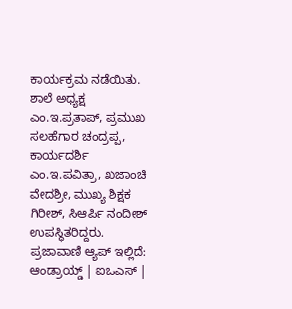ಕಾರ್ಯಕ್ರಮ ನಡೆಯಿತು.
ಶಾಲೆ ಅಧ್ಯಕ್ಷ ಎಂ.ಇ.ಪ್ರತಾಪ್, ಪ್ರಮುಖ ಸಲಹೆಗಾರ ಚಂದ್ರಪ್ಪ, ಕಾರ್ಯದರ್ಶಿ ಎಂ.ಇ.ಪವಿತ್ರಾ, ಖಜಾಂಚಿ ವೇದಶ್ರೀ, ಮುಖ್ಯ ಶಿಕ್ಷಕ ಗಿರೀಶ್, ಸಿಆರ್ಪಿ ನಂದೀಶ್ ಉಪಸ್ಥಿತರಿದ್ದರು.
ಪ್ರಜಾವಾಣಿ ಆ್ಯಪ್ ಇಲ್ಲಿದೆ: ಆಂಡ್ರಾಯ್ಡ್ | ಐಒಎಸ್ |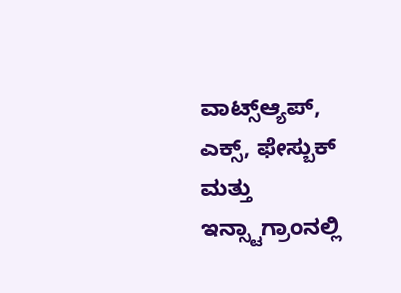ವಾಟ್ಸ್ಆ್ಯಪ್, ಎಕ್ಸ್, ಫೇಸ್ಬುಕ್ ಮತ್ತು ಇನ್ಸ್ಟಾಗ್ರಾಂನಲ್ಲಿ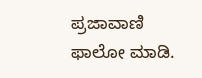ಪ್ರಜಾವಾಣಿ ಫಾಲೋ ಮಾಡಿ.